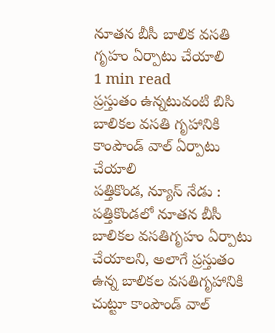నూతన బీసీ బాలిక వసతి గృహం ఏర్పాటు చేయాలి
1 min read
ప్రస్తుతం ఉన్నటువంటి బిసి బాలికల వసతి గృహానికి కాంపౌండ్ వాల్ ఏర్పాటు చేయాలి
పత్తికొండ, న్యూస్ నేడు : పత్తికొండలో నూతన బీసీ బాలికల వసతిగృహం ఏర్పాటు చేయాలని, అలాగే ప్రస్తుతం ఉన్న బాలికల వసతిగృహానికి చుట్టూ కాంపౌండ్ వాల్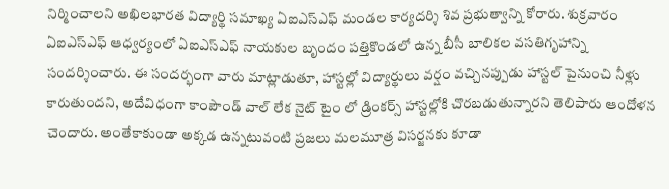నిర్మించాలని అఖిలభారత విద్యార్థి సమాఖ్య ఏఐఎస్ఎఫ్ మండల కార్యదర్శి శివ ప్రభుత్వాన్ని కోరారు. శుక్రవారం ఏఐఎస్ఎఫ్ ఆధ్వర్యంలో ఏఐఎస్ఎఫ్ నాయకుల బృందం పత్తికొండలో ఉన్న బీసీ బాలికల వసతిగృహాన్ని సందర్శించారు. ఈ సందర్భంగా వారు మాట్లాడుతూ, హాస్టల్లో విద్యార్థులు వర్షం వచ్చినప్పుడు హాస్టల్ పైనుంచి నీళ్లు కారుతుందని, అదేవిధంగా కాంపౌండ్ వాల్ లేక నైట్ టైం లో డ్రింకర్స్ హాస్టల్లోకి చొరబడుతున్నారని తెలిపారు ఆందోళన చెందారు. అంతేకాకుండా అక్కడ ఉన్నటువంటి ప్రజలు మలమూత్ర విసర్జనకు కూడా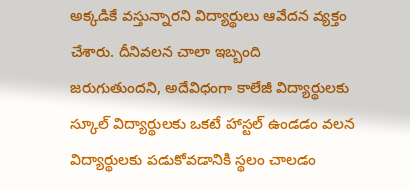అక్కడికే వస్తున్నారని విద్యార్థులు ఆవేదన వ్యక్తం చేశారు. దీనివలన చాలా ఇబ్బంది జరుగుతుందని, అదేవిధంగా కాలేజీ విద్యార్థులకు స్కూల్ విద్యార్థులకు ఒకటే హాస్టల్ ఉండడం వలన విద్యార్థులకు పడుకోవడానికి స్థలం చాలడం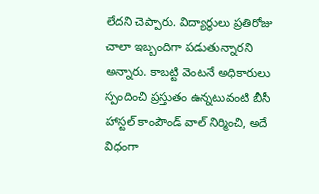లేదని చెప్పారు. విద్యార్థులు ప్రతిరోజు చాలా ఇబ్బందిగా పడుతున్నారని అన్నారు. కాబట్టి వెంటనే అధికారులు స్పందించి ప్రస్తుతం ఉన్నటువంటి బీసీ హాస్టల్ కాంపౌండ్ వాల్ నిర్మించి, అదే విధంగా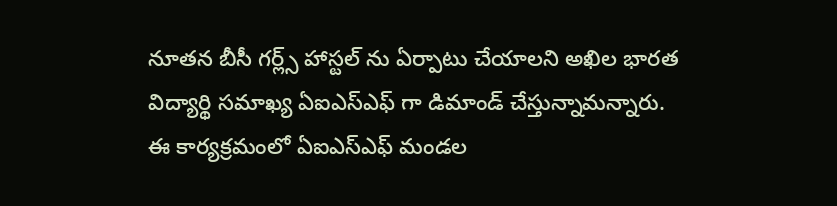నూతన బీసీ గర్ల్స్ హాస్టల్ ను ఏర్పాటు చేయాలని అఖిల భారత విద్యార్థి సమాఖ్య ఏఐఎస్ఎఫ్ గా డిమాండ్ చేస్తున్నామన్నారు. ఈ కార్యక్రమంలో ఏఐఎస్ఎఫ్ మండల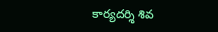కార్యదర్శి శివ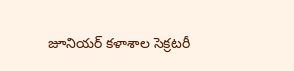జూనియర్ కళాశాల సెక్రటరీ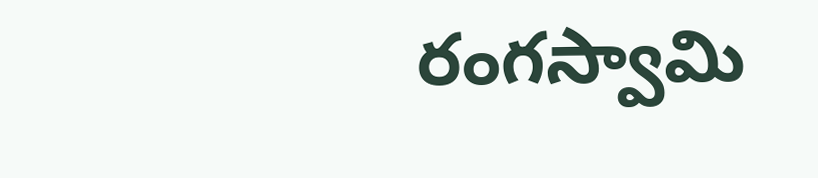రంగస్వామి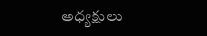అధ్యక్షులు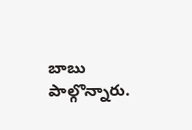బాబు పాల్గొన్నారు.